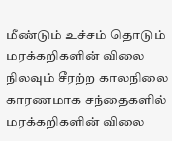மீண்டும் உச்சம் தொடும் மரக்கறிகளின் விலை
நிலவும் சீரற்ற காலநிலை காரணமாக சந்தைகளில் மரக்கறிகளின் விலை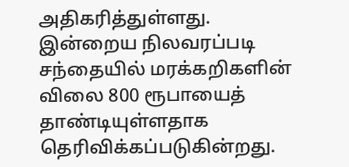அதிகரித்துள்ளது.
இன்றைய நிலவரப்படி சந்தையில் மரக்கறிகளின் விலை 800 ரூபாயைத் தாண்டியுள்ளதாக தெரிவிக்கப்படுகின்றது.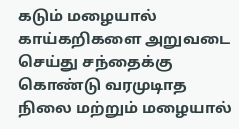கடும் மழையால் காய்கறிகளை அறுவடை செய்து சந்தைக்கு கொண்டு வரமுடிாத நிலை மற்றும் மழையால்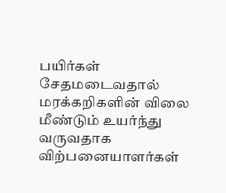பயிர்கள் சேதமடைவதால் மரக்கறிகளின் விலை மீண்டும் உயர்ந்து வருவதாக விற்பனையாளர்கள்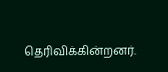தெரிவிக்கின்றனர்.